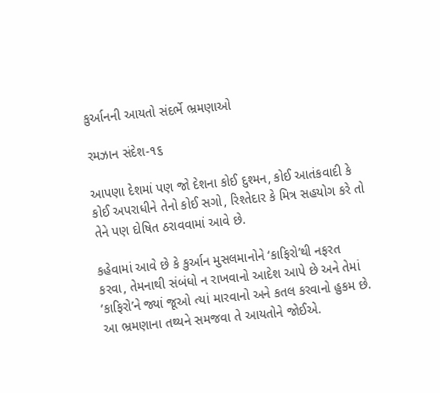કુર્આનની આયતો સંદર્ભે ભ્રમણાઓ

રમઝાન સંદેશ-૧૬

આપણા દેશમાં પણ જો દેશના કોઈ દુશ્મન, કોઈ આતંકવાદી કે કોઈ અપરાધીને તેનો કોઈ સગો, રિશ્તેદાર કે મિત્ર સહયોગ કરે તો તેને પણ દોષિત ઠરાવવામાં આવે છે.

કહેવામાં આવે છે કે કુર્આન મુસલમાનોને ‘કાફિરો’થી નફરત કરવા, તેમનાથી સંબંધો ન રાખવાનો આદેશ આપે છે અને તેમાં ‘કાફિરો’ને જ્યાં જૂઓ ત્યાં મારવાનો અને કતલ કરવાનો હુકમ છે.
આ ભ્રમણાના તથ્યને સમજવા તે આયતોને જોઈએ.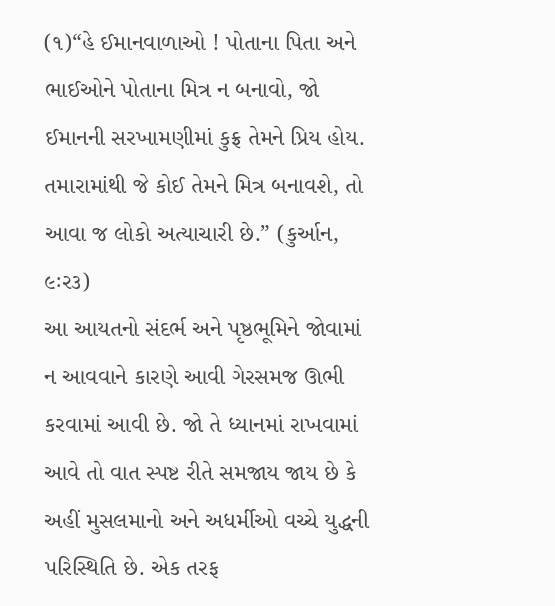(૧)“હે ઈમાનવાળાઓ ! પોતાના પિતા અને ભાઈઓને પોતાના મિત્ર ન બનાવો, જો ઈમાનની સરખામણીમાં કુફ્ર તેમને પ્રિય હોય. તમારામાંથી જે કોઈ તેમને મિત્ર બનાવશે, તો આવા જ લોકો અત્યાચારી છે.” (કુર્આન, ૯ઃર૩)
આ આયતનો સંદર્ભ અને પૃષ્ઠભૂમિને જોવામાં ન આવવાને કારણે આવી ગેરસમજ ઊભી કરવામાં આવી છે. જો તે ધ્યાનમાં રાખવામાં આવે તો વાત સ્પષ્ટ રીતે સમજાય જાય છે કે અહીં મુસલમાનો અને અધર્મીઓ વચ્ચે યુદ્ધની પરિસ્થિતિ છે. એક તરફ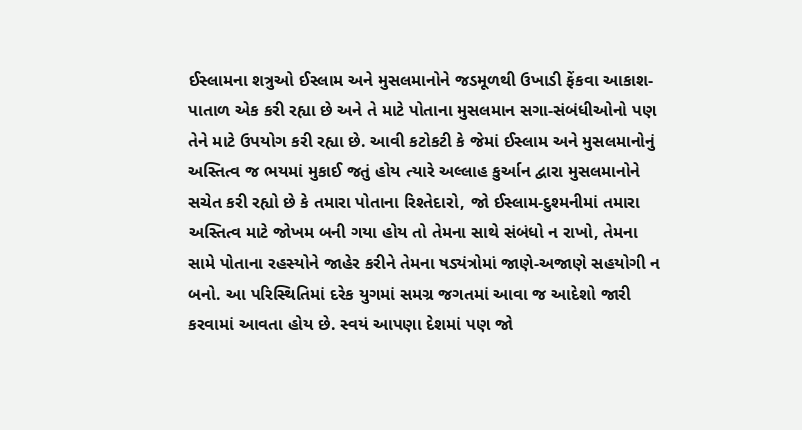ઈસ્લામના શત્રુઓ ઈસ્લામ અને મુસલમાનોને જડમૂળથી ઉખાડી ફેંકવા આકાશ-પાતાળ એક કરી રહ્યા છે અને તે માટે પોતાના મુસલમાન સગા-સંબંધીઓનો પણ તેને માટે ઉપયોગ કરી રહ્યા છે. આવી કટોકટી કે જેમાં ઈસ્લામ અને મુસલમાનોનું અસ્તિત્વ જ ભયમાં મુકાઈ જતું હોય ત્યારે અલ્લાહ કુર્આન દ્વારા મુસલમાનોને સચેત કરી રહ્યો છે કે તમારા પોતાના રિશ્તેદારો, જો ઈસ્લામ-દુશ્મનીમાં તમારા અસ્તિત્વ માટે જોખમ બની ગયા હોય તો તેમના સાથે સંબંધો ન રાખો, તેમના સામે પોતાના રહસ્યોને જાહેર કરીને તેમના ષડ્યંત્રોમાં જાણે-અજાણે સહયોગી ન બનો. આ પરિસ્થિતિમાં દરેક યુગમાં સમગ્ર જગતમાં આવા જ આદેશો જારી કરવામાં આવતા હોય છે. સ્વયં આપણા દેશમાં પણ જો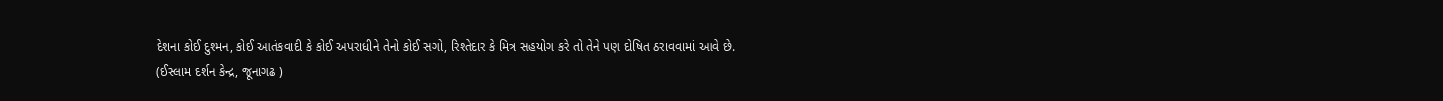દેશના કોઈ દુશ્મન, કોઈ આતંકવાદી કે કોઈ અપરાધીને તેનો કોઈ સગો, રિશ્તેદાર કે મિત્ર સહયોગ કરે તો તેને પણ દોષિત ઠરાવવામાં આવે છે.
(ઈસ્લામ દર્શન કેન્દ્ર, જૂનાગઢ )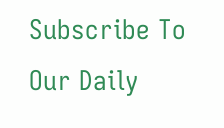Subscribe To Our Daily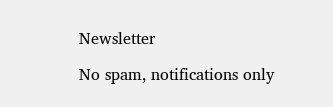Newsletter

No spam, notifications only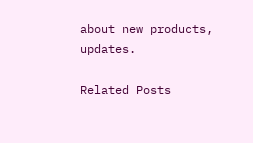about new products, updates.

Related Posts